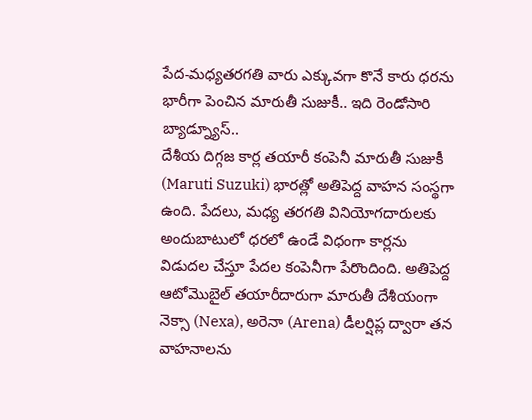పేద-మధ్యతరగతి వారు ఎక్కువగా కొనే కారు ధరను భారీగా పెంచిన మారుతీ సుజుకీ.. ఇది రెండోసారి బ్యాడ్న్యూస్..
దేశీయ దిగ్గజ కార్ల తయారీ కంపెనీ మారుతీ సుజుకీ (Maruti Suzuki) భారత్లో అతిపెద్ద వాహన సంస్థగా ఉంది. పేదలు, మధ్య తరగతి వినియోగదారులకు అందుబాటులో ధరలో ఉండే విధంగా కార్లను విడుదల చేస్తూ పేదల కంపెనీగా పేరొందింది. అతిపెద్ద ఆటోమొబైల్ తయారీదారుగా మారుతీ దేశీయంగా నెక్సా (Nexa), అరెనా (Arena) డీలర్షిప్ల ద్వారా తన వాహనాలను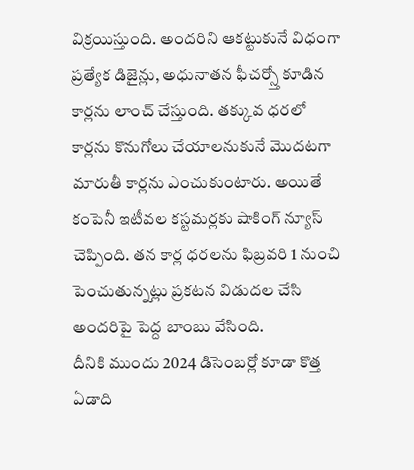విక్రయిస్తుంది. అందరిని ఆకట్టుకునే విధంగా ప్రత్యేక డిజైన్లు, అధునాతన ఫీచర్స్తో కూడిన కార్లను లాంచ్ చేస్తుంది. తక్కువ ధరలో కార్లను కొనుగోలు చేయాలనుకునే మొదటగా మారుతీ కార్లను ఎంచుకుంటారు. అయితే కంపెనీ ఇటీవల కస్టమర్లకు షాకింగ్ న్యూస్ చెప్పింది. తన కార్ల ధరలను ఫిబ్రవరి 1 నుంచి పెంచుతున్నట్లు ప్రకటన విడుదల చేసి అందరిపై పెద్ద బాంబు వేసింది.
దీనికి ముందు 2024 డిసెంబర్లో కూడా కొత్త ఏడాది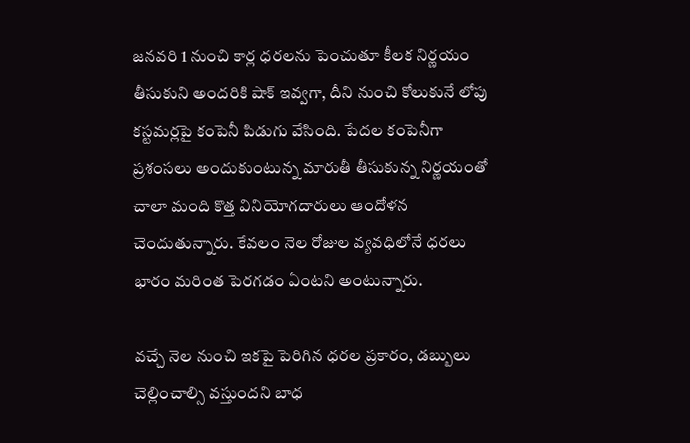జనవరి 1 నుంచి కార్ల ధరలను పెంచుతూ కీలక నిర్ణయం తీసుకుని అందరికి షాక్ ఇవ్వగా, దీని నుంచి కోలుకునే లోపు కస్టమర్లపై కంపెనీ పిడుగు వేసింది. పేదల కంపెనీగా ప్రశంసలు అందుకుంటున్న మారుతీ తీసుకున్న నిర్ణయంతో చాలా మంది కొత్త వినియోగదారులు ఆందోళన చెందుతున్నారు. కేవలం నెల రోజుల వ్యవధిలోనే ధరలు భారం మరింత పెరగడం ఏంటని అంటున్నారు.

వచ్చే నెల నుంచి ఇకపై పెరిగిన ధరల ప్రకారం, డబ్బులు చెల్లించాల్సి వస్తుందని బాధ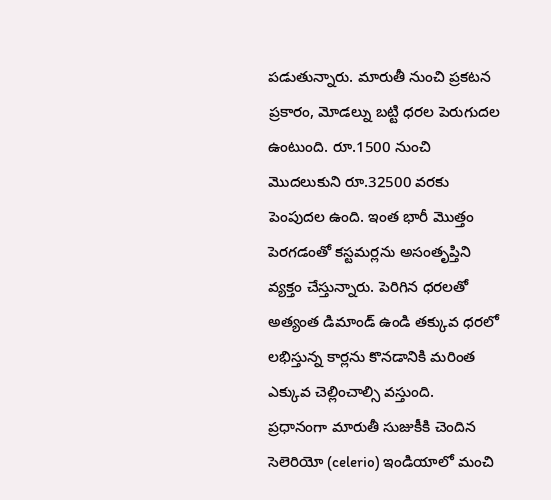పడుతున్నారు. మారుతీ నుంచి ప్రకటన ప్రకారం, మోడల్ను బట్టి ధరల పెరుగుదల ఉంటుంది. రూ.1500 నుంచి మొదలుకుని రూ.32500 వరకు పెంపుదల ఉంది. ఇంత భారీ మొత్తం పెరగడంతో కస్టమర్లను అసంతృప్తిని వ్యక్తం చేస్తున్నారు. పెరిగిన ధరలతో అత్యంత డిమాండ్ ఉండి తక్కువ ధరలో లభిస్తున్న కార్లను కొనడానికి మరింత ఎక్కువ చెల్లించాల్సి వస్తుంది.
ప్రధానంగా మారుతీ సుజుకీకి చెందిన సెలెరియో (celerio) ఇండియాలో మంచి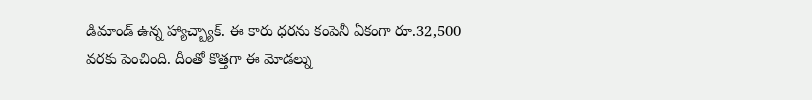డిమాండ్ ఉన్న హ్యాచ్బ్యాక్. ఈ కారు ధరను కంపెనీ ఏకంగా రూ.32,500 వరకు పెంచింది. దీంతో కొత్తగా ఈ మోడల్ను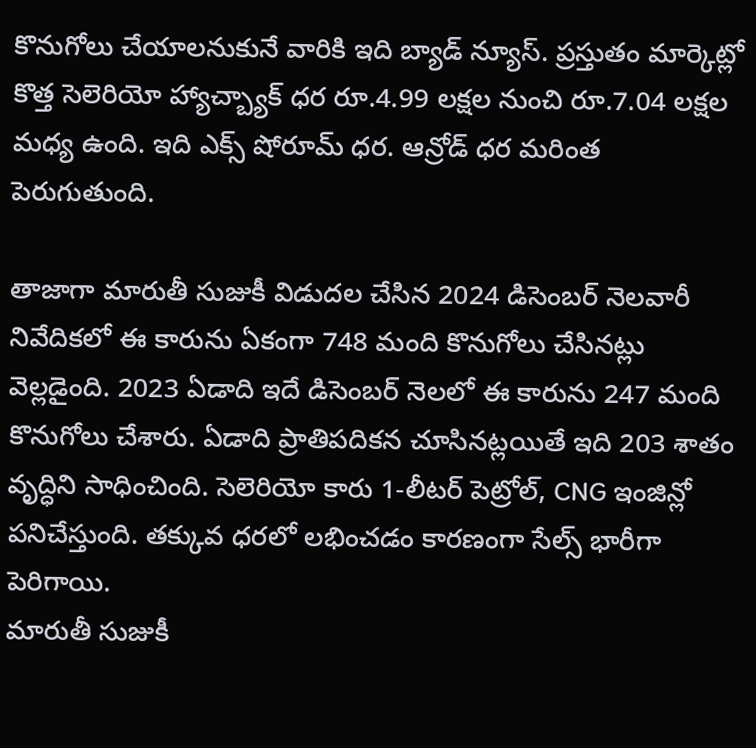కొనుగోలు చేయాలనుకునే వారికి ఇది బ్యాడ్ న్యూస్. ప్రస్తుతం మార్కెట్లో కొత్త సెలెరియో హ్యాచ్బ్యాక్ ధర రూ.4.99 లక్షల నుంచి రూ.7.04 లక్షల మధ్య ఉంది. ఇది ఎక్స్ షోరూమ్ ధర. ఆన్రోడ్ ధర మరింత పెరుగుతుంది.

తాజాగా మారుతీ సుజుకీ విడుదల చేసిన 2024 డిసెంబర్ నెలవారీ నివేదికలో ఈ కారును ఏకంగా 748 మంది కొనుగోలు చేసినట్లు వెల్లడైంది. 2023 ఏడాది ఇదే డిసెంబర్ నెలలో ఈ కారును 247 మంది కొనుగోలు చేశారు. ఏడాది ప్రాతిపదికన చూసినట్లయితే ఇది 203 శాతం వృద్ధిని సాధించింది. సెలెరియో కారు 1-లీటర్ పెట్రోల్, CNG ఇంజిన్లో పనిచేస్తుంది. తక్కువ ధరలో లభించడం కారణంగా సేల్స్ భారీగా పెరిగాయి.
మారుతీ సుజుకీ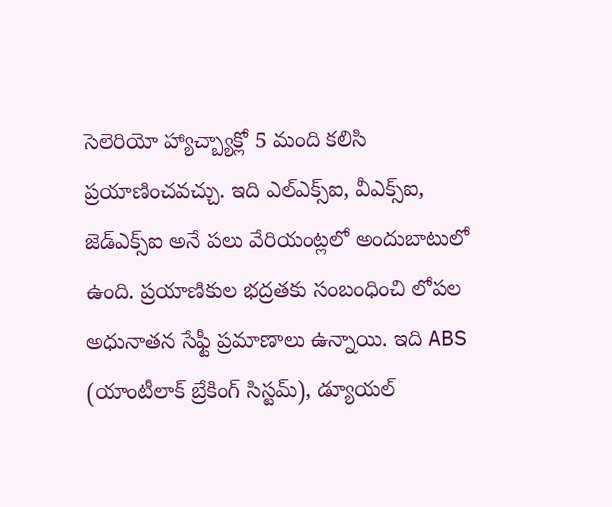సెలెరియో హ్యాచ్బ్యాక్లో 5 మంది కలిసి ప్రయాణించవచ్చు. ఇది ఎల్ఎక్స్ఐ, వీఎక్స్ఐ, జెడ్ఎక్స్ఐ అనే పలు వేరియంట్లలో అందుబాటులో ఉంది. ప్రయాణికుల భద్రతకు సంబంధించి లోపల అధునాతన సేఫ్టీ ప్రమాణాలు ఉన్నాయి. ఇది ABS (యాంటీలాక్ బ్రేకింగ్ సిస్టమ్), డ్యూయల్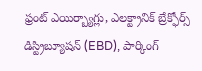ఫ్రంట్ ఎయిర్బ్యాగ్లు, ఎలక్ట్రానిక్ బ్రేక్ఫోర్స్ డిస్ట్రిబ్యూషన్ (EBD), పార్కింగ్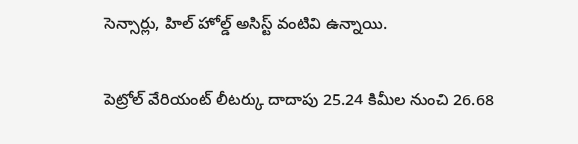సెన్సార్లు, హిల్ హోల్డ్ అసిస్ట్ వంటివి ఉన్నాయి.

పెట్రోల్ వేరియంట్ లీటర్కు దాదాపు 25.24 కిమీల నుంచి 26.68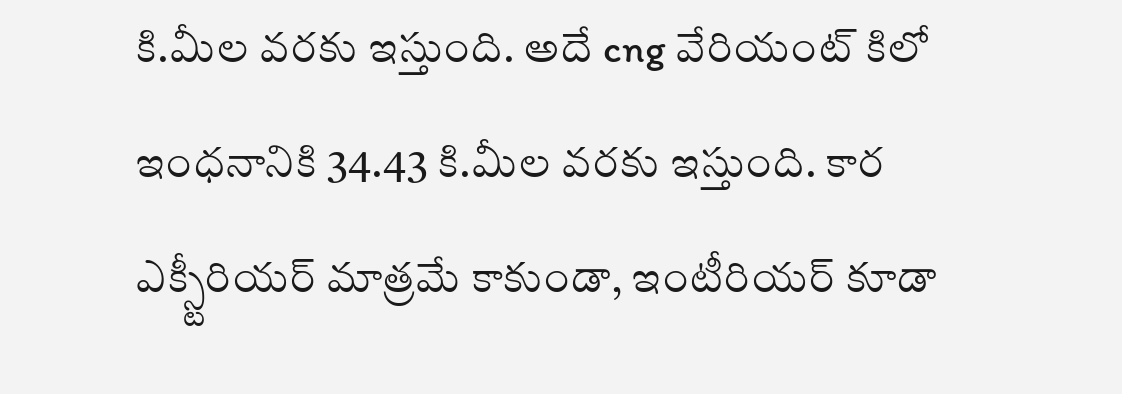కి.మీల వరకు ఇస్తుంది. అదే cng వేరియంట్ కిలో ఇంధనానికి 34.43 కి.మీల వరకు ఇస్తుంది. కార ఎక్స్టీరియర్ మాత్రమే కాకుండా, ఇంటీరియర్ కూడా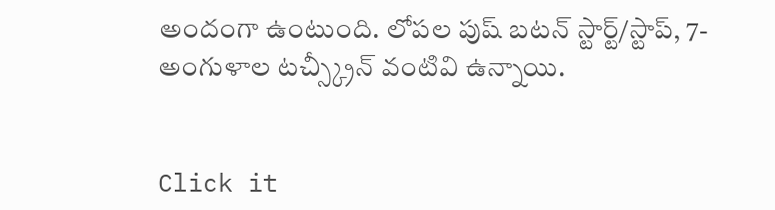అందంగా ఉంటుంది. లోపల పుష్ బటన్ స్టార్ట్/స్టాప్, 7-అంగుళాల టచ్స్క్రీన్ వంటివి ఉన్నాయి.


Click it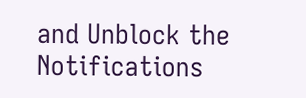and Unblock the Notifications